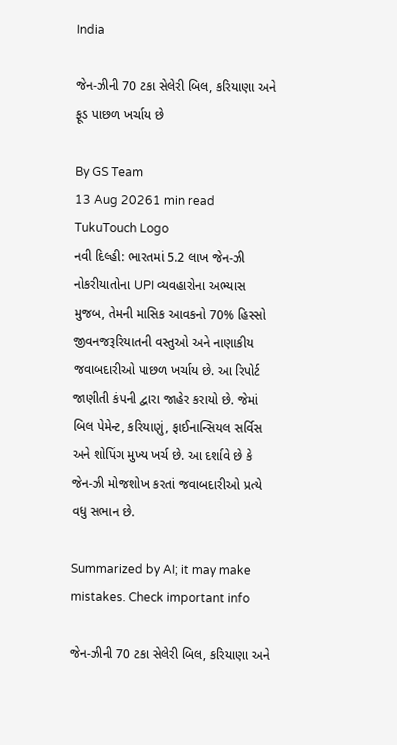India

જેન-ઝીની 70 ટકા સેલેરી બિલ, કરિયાણા અને ફૂડ પાછળ ખર્ચાય છે

By GS Team
13 Aug 20261 min read
TukuTouch Logo
નવી દિલ્હી: ભારતમાં 5.2 લાખ જેન-ઝી નોકરીયાતોના UPI વ્યવહારોના અભ્યાસ મુજબ, તેમની માસિક આવકનો 70% હિસ્સો જીવનજરૂરિયાતની વસ્તુઓ અને નાણાકીય જવાબદારીઓ પાછળ ખર્ચાય છે. આ રિપોર્ટ જાણીતી કંપની દ્વારા જાહેર કરાયો છે. જેમાં બિલ પેમેન્ટ, કરિયાણું, ફાઈનાન્સિયલ સર્વિસ અને શોપિંગ મુખ્ય ખર્ચ છે. આ દર્શાવે છે કે જેન-ઝી મોજશોખ કરતાં જવાબદારીઓ પ્રત્યે વધુ સભાન છે.

Summarized by AI; it may make mistakes. Check important info

જેન-ઝીની 70 ટકા સેલેરી બિલ, કરિયાણા અને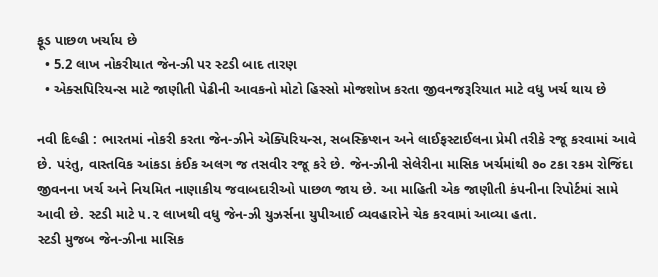ફૂડ પાછળ ખર્ચાય છે
  • 5.2 લાખ નોકરીયાત જેન-ઝી પર સ્ટડી બાદ તારણ
  • એક્સપિરિયન્સ માટે જાણીતી પેઢીની આવકનો મોટો હિસ્સો મોજશોખ કરતા જીવનજરૂરિયાત માટે વધુ ખર્ચ થાય છે

નવી દિલ્હી : ભારતમાં નોકરી કરતા જેન-ઝીને એક્પિરિયન્સ, સબસ્ક્રિપ્શન અને લાઈફસ્ટાઈલના પ્રેમી તરીકે રજૂ કરવામાં આવે છે. પરંતુ, વાસ્તવિક આંકડા કંઈક અલગ જ તસવીર રજૂ કરે છે. જેન-ઝીની સેલેરીના માસિક ખર્ચમાંથી ૭૦ ટકા રકમ રોજિંદા જીવનના ખર્ચ અને નિયમિત નાણાકીય જવાબદારીઓ પાછળ જાય છે. આ માહિતી એક જાણીતી કંપનીના રિપોર્ટમાં સામે આવી છે. સ્ટડી માટે ૫.૨ લાખથી વધુ જેન-ઝી યુઝર્સના યુપીઆઈ વ્યવહારોને ચેક કરવામાં આવ્યા હતા.
સ્ટડી મુજબ જેન-ઝીના માસિક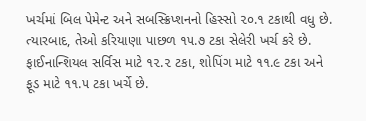ખર્ચમાં બિલ પેમેન્ટ અને સબસ્ક્રિપ્શનનો હિસ્સો ૨૦.૧ ટકાથી વધુ છે. ત્યારબાદ, તેઓ કરિયાણા પાછળ ૧૫.૭ ટકા સેલેરી ખર્ચ કરે છે. ફાઈનાન્શિયલ સર્વિસ માટે ૧૨.૨ ટકા, શોપિંગ માટે ૧૧.૯ ટકા અને ફૂડ માટે ૧૧.૫ ટકા ખર્ચે છે.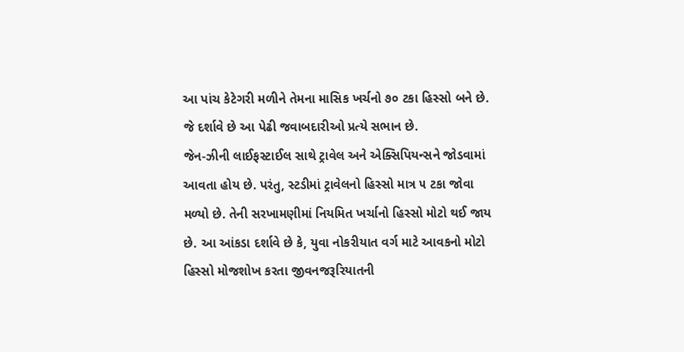આ પાંચ કેટેગરી મળીને તેમના માસિક ખર્ચનો ૭૦ ટકા હિસ્સો બને છે. જે દર્શાવે છે આ પેઢી જવાબદારીઓ પ્રત્યે સભાન છે.
જેન-ઝીની લાઈફસ્ટાઈલ સાથે ટ્રાવેલ અને એક્સિપિયન્સને જોડવામાં આવતા હોય છે. પરંતુ, સ્ટડીમાં ટ્રાવેલનો હિસ્સો માત્ર ૫ ટકા જોવા મળ્યો છે. તેની સરખામણીમાં નિયમિત ખર્ચાનો હિસ્સો મોટો થઈ જાય છે. આ આંકડા દર્શાવે છે કે, યુવા નોકરીયાત વર્ગ માટે આવકનો મોટો હિસ્સો મોજશોખ કરતા જીવનજરૂરિયાતની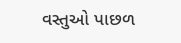વસ્તુઓ પાછળ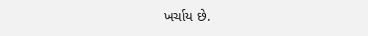ખર્ચાય છે.